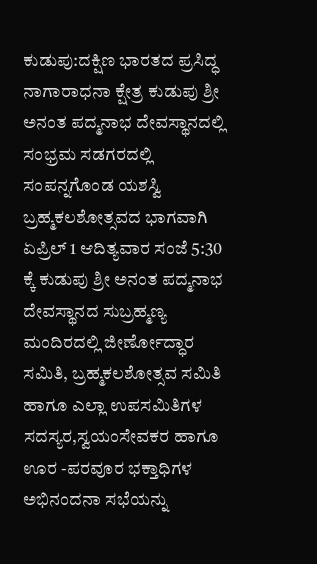ಕುಡುಪು:ದಕ್ಷಿಣ ಭಾರತದ ಪ್ರಸಿದ್ಧ ನಾಗಾರಾಧನಾ ಕ್ಷೇತ್ರ ಕುಡುಪು ಶ್ರೀ ಅನಂತ ಪದ್ಮನಾಭ ದೇವಸ್ಥಾನದಲ್ಲಿ ಸಂಭ್ರಮ ಸಡಗರದಲ್ಲಿ ಸಂಪನ್ನಗೊಂಡ ಯಶಸ್ವಿ ಬ್ರಹ್ಮಕಲಶೋತ್ಸವದ ಭಾಗವಾಗಿ ಏಪ್ರಿಲ್ 1 ಆದಿತ್ಯವಾರ ಸಂಜೆ 5:30 ಕ್ಕೆ ಕುಡುಪು ಶ್ರೀ ಅನಂತ ಪದ್ಮನಾಭ ದೇವಸ್ಥಾನದ ಸುಬ್ರಹ್ಮಣ್ಯ ಮಂದಿರದಲ್ಲಿ ಜೀರ್ಣೋದ್ಧಾರ ಸಮಿತಿ, ಬ್ರಹ್ಮಕಲಶೋತ್ಸವ ಸಮಿತಿ ಹಾಗೂ ಎಲ್ಲಾ ಉಪಸಮಿತಿಗಳ ಸದಸ್ಯರ,ಸ್ವಯಂಸೇವಕರ ಹಾಗೂ ಊರ -ಪರವೂರ ಭಕ್ತಾಧಿಗಳ ಅಭಿನಂದನಾ ಸಭೆಯನ್ನು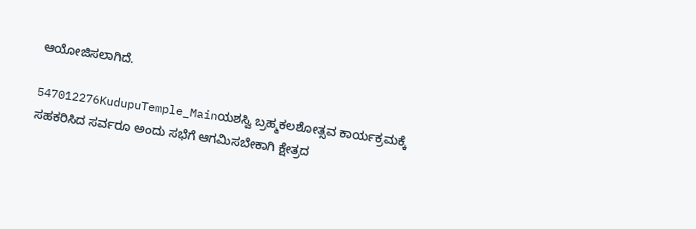ಆಯೋಜಿಸಲಾಗಿದೆ.

547012276KudupuTemple_Mainಯಶಸ್ವಿ ಬ್ರಹ್ಮಕಲಶೋತ್ಸವ ಕಾರ್ಯಕ್ರಮಕ್ಕೆ ಸಹಕರಿಸಿದ ಸರ್ವರೂ ಅಂದು ಸಭೆಗೆ ಆಗಮಿಸಬೇಕಾಗಿ ಕ್ಷೇತ್ರದ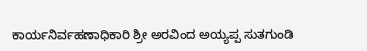ಕಾರ್ಯನಿರ್ವಹಣಾಧಿಕಾರಿ ಶ್ರೀ ಅರವಿಂದ ಅಯ್ಯಪ್ಪ ಸುತಗುಂಡಿ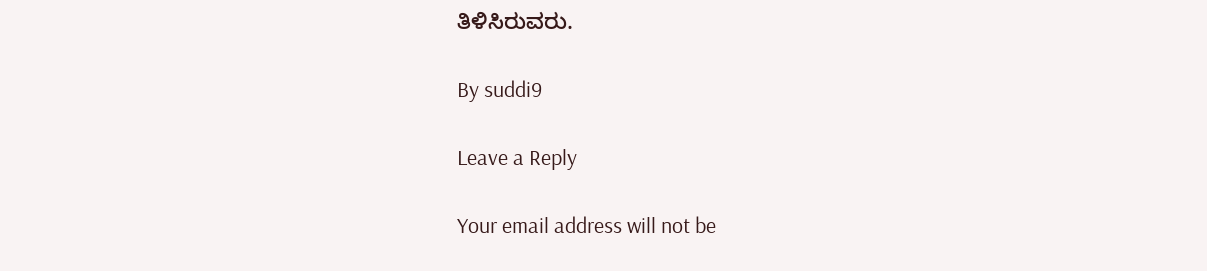ತಿಳಿಸಿರುವರು.

By suddi9

Leave a Reply

Your email address will not be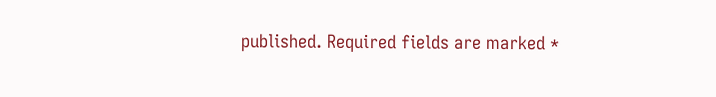published. Required fields are marked *